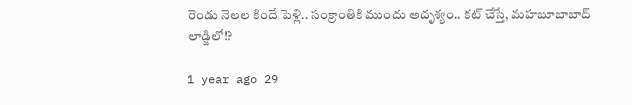రెండు నెలల కిందే పెళ్లి.. సంక్రాంతికి ముందు అదృశ్యం.. కట్ చేస్తే, మహబూబాబాద్ లాడ్జిలో!?

1 year ago 29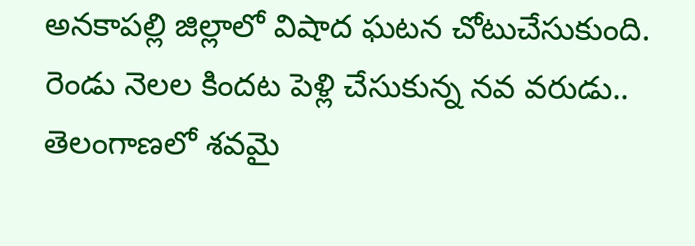అనకాపల్లి జిల్లాలో విషాద ఘటన చోటుచేసుకుంది. రెండు నెలల కిందట పెళ్లి చేసుకున్న నవ వరుడు.. తెలంగాణలో శవమై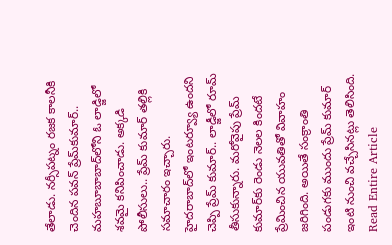తేలాడు. నర్సీపట్నం రజక కాలనీకి చెందిన పవన్ ప్రేమ్‌కుమార్.. మహబూబాబాద్‌లోని ఓ లాడ్జిలో శవమై కనిపించాడు. అక్కడి పోలీసులు.. ప్రేమ్ కుమార్ తల్లికి సమాచారం ఇచ్చారు. హైదరాబాద్‌లో ఇంటర్వ్యూ ఉందని చెప్పి ప్రేమ్ కుమార్.. లాడ్జీలో రూమ్ తీసుకున్నారు. మరోవైపు ప్రేమ్ కుమార్‌కు రెండు నెలల కిందటే ప్రేమించిన యువతితో వివాహం జరిగింది. అయితే సంక్రాంతి పండుగకు ముందు ప్రేమ్ కుమార్ ఇంటి నుంచి వచ్చేసినట్లు తెలిసింది.
Read Entire Article